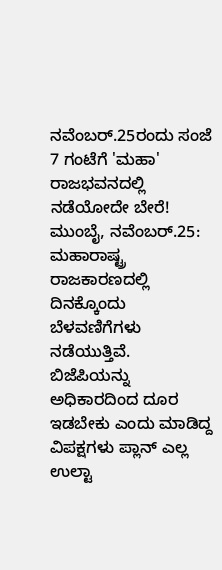ನವೆಂಬರ್.25ರಂದು ಸಂಜೆ 7 ಗಂಟೆಗೆ 'ಮಹಾ' ರಾಜಭವನದಲ್ಲಿ ನಡೆಯೋದೇ ಬೇರೆ!
ಮುಂಬೈ, ನವೆಂಬರ್.25: ಮಹಾರಾಷ್ಟ್ರ ರಾಜಕಾರಣದಲ್ಲಿ ದಿನಕ್ಕೊಂದು ಬೆಳವಣಿಗೆಗಳು ನಡೆಯುತ್ತಿವೆ. ಬಿಜೆಪಿಯನ್ನು ಅಧಿಕಾರದಿಂದ ದೂರ ಇಡಬೇಕು ಎಂದು ಮಾಡಿದ್ದ ವಿಪಕ್ಷಗಳು ಪ್ಲಾನ್ ಎಲ್ಲ ಉಲ್ಟಾ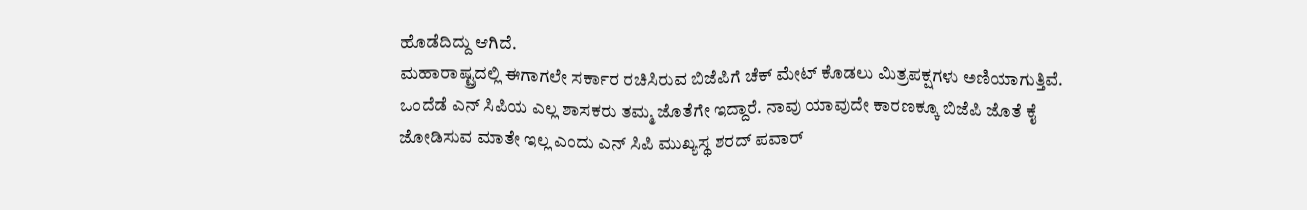ಹೊಡೆದಿದ್ದು ಆಗಿದೆ.
ಮಹಾರಾಷ್ಟ್ರದಲ್ಲಿ ಈಗಾಗಲೇ ಸರ್ಕಾರ ರಚಿಸಿರುವ ಬಿಜೆಪಿಗೆ ಚೆಕ್ ಮೇಟ್ ಕೊಡಲು ಮಿತ್ರಪಕ್ಷಗಳು ಅಣಿಯಾಗುತ್ತಿವೆ. ಒಂದೆಡೆ ಎನ್ ಸಿಪಿಯ ಎಲ್ಲ ಶಾಸಕರು ತಮ್ಮ ಜೊತೆಗೇ ಇದ್ದಾರೆ. ನಾವು ಯಾವುದೇ ಕಾರಣಕ್ಕೂ ಬಿಜೆಪಿ ಜೊತೆ ಕೈ ಜೋಡಿಸುವ ಮಾತೇ ಇಲ್ಲ ಎಂದು ಎನ್ ಸಿಪಿ ಮುಖ್ಯಸ್ಥ ಶರದ್ ಪವಾರ್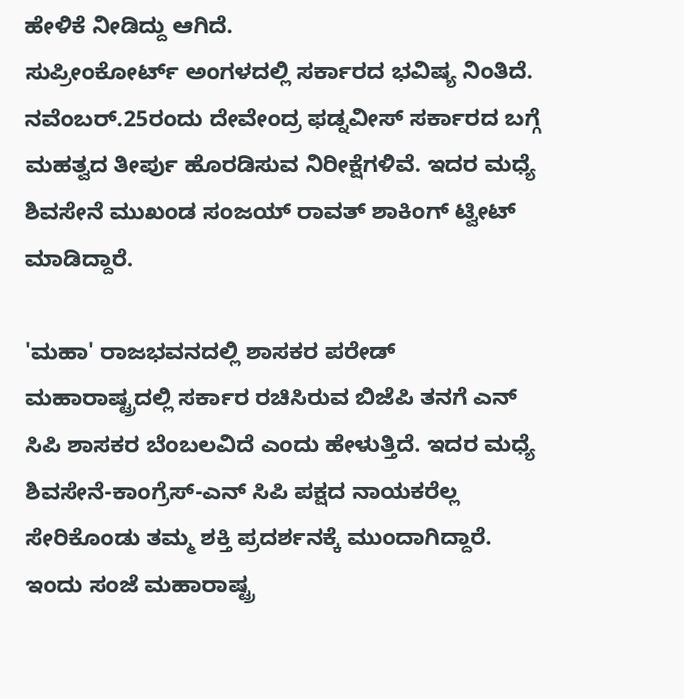ಹೇಳಿಕೆ ನೀಡಿದ್ದು ಆಗಿದೆ.
ಸುಪ್ರೀಂಕೋರ್ಟ್ ಅಂಗಳದಲ್ಲಿ ಸರ್ಕಾರದ ಭವಿಷ್ಯ ನಿಂತಿದೆ. ನವೆಂಬರ್.25ರಂದು ದೇವೇಂದ್ರ ಫಡ್ನವೀಸ್ ಸರ್ಕಾರದ ಬಗ್ಗೆ ಮಹತ್ವದ ತೀರ್ಪು ಹೊರಡಿಸುವ ನಿರೀಕ್ಷೆಗಳಿವೆ. ಇದರ ಮಧ್ಯೆ ಶಿವಸೇನೆ ಮುಖಂಡ ಸಂಜಯ್ ರಾವತ್ ಶಾಕಿಂಗ್ ಟ್ವೀಟ್ ಮಾಡಿದ್ದಾರೆ.

'ಮಹಾ' ರಾಜಭವನದಲ್ಲಿ ಶಾಸಕರ ಪರೇಡ್
ಮಹಾರಾಷ್ಟ್ರದಲ್ಲಿ ಸರ್ಕಾರ ರಚಿಸಿರುವ ಬಿಜೆಪಿ ತನಗೆ ಎನ್ ಸಿಪಿ ಶಾಸಕರ ಬೆಂಬಲವಿದೆ ಎಂದು ಹೇಳುತ್ತಿದೆ. ಇದರ ಮಧ್ಯೆ ಶಿವಸೇನೆ-ಕಾಂಗ್ರೆಸ್-ಎನ್ ಸಿಪಿ ಪಕ್ಷದ ನಾಯಕರೆಲ್ಲ ಸೇರಿಕೊಂಡು ತಮ್ಮ ಶಕ್ತಿ ಪ್ರದರ್ಶನಕ್ಕೆ ಮುಂದಾಗಿದ್ದಾರೆ.
ಇಂದು ಸಂಜೆ ಮಹಾರಾಷ್ಟ್ರ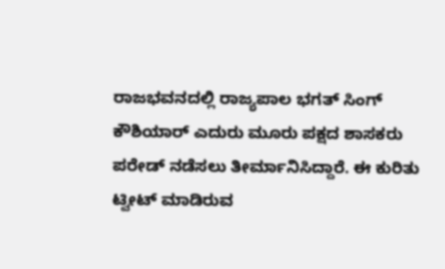ರಾಜಭವನದಲ್ಲಿ ರಾಜ್ಯಪಾಲ ಭಗತ್ ಸಿಂಗ್ ಕೌಶಿಯಾರ್ ಎದುರು ಮೂರು ಪಕ್ಷದ ಶಾಸಕರು ಪರೇಡ್ ನಡೆಸಲು ತೀರ್ಮಾನಿಸಿದ್ದಾರೆ. ಈ ಕುರಿತು ಟ್ವೀಟ್ ಮಾಡಿರುವ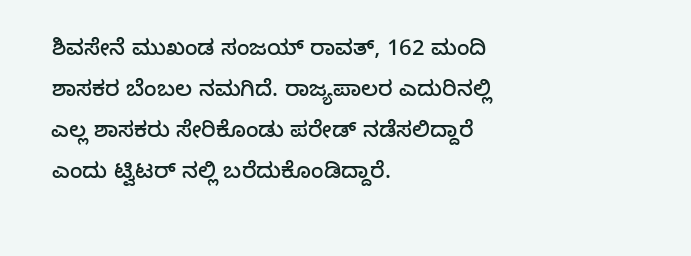ಶಿವಸೇನೆ ಮುಖಂಡ ಸಂಜಯ್ ರಾವತ್, 162 ಮಂದಿ ಶಾಸಕರ ಬೆಂಬಲ ನಮಗಿದೆ. ರಾಜ್ಯಪಾಲರ ಎದುರಿನಲ್ಲಿ ಎಲ್ಲ ಶಾಸಕರು ಸೇರಿಕೊಂಡು ಪರೇಡ್ ನಡೆಸಲಿದ್ದಾರೆ ಎಂದು ಟ್ವಿಟರ್ ನಲ್ಲಿ ಬರೆದುಕೊಂಡಿದ್ದಾರೆ.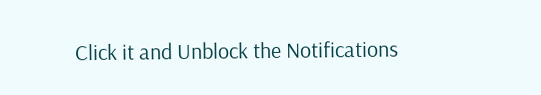Click it and Unblock the Notifications